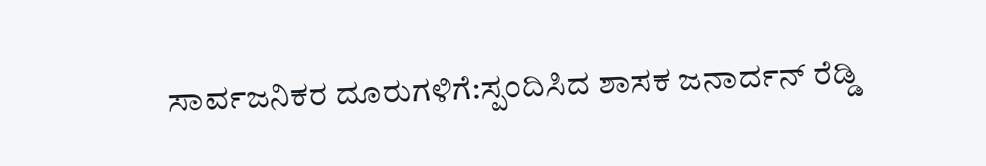ಸಾರ್ವಜನಿಕರ ದೂರುಗಳಿಗೆ:ಸ್ಪಂದಿಸಿದ ಶಾಸಕ ಜನಾರ್ದನ್ ರೆಡ್ಡಿ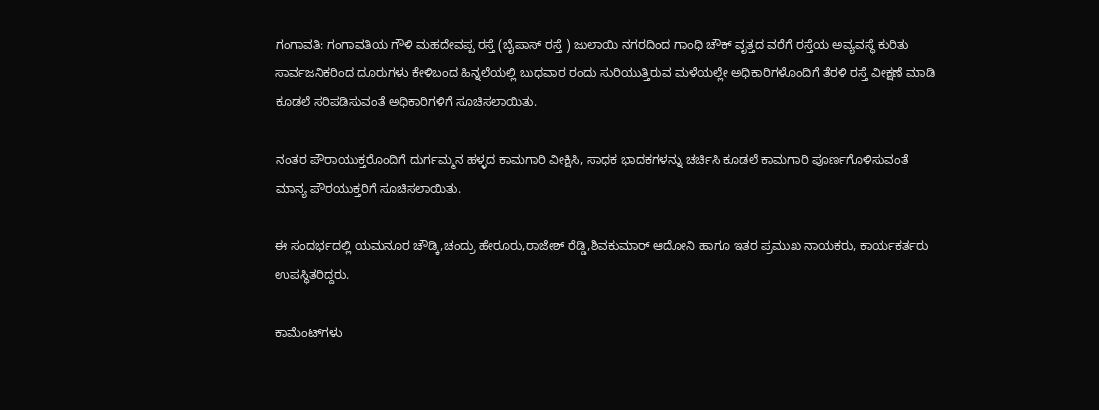ಗಂಗಾವತಿ: ಗಂಗಾವತಿಯ ಗೌಳಿ ಮಹದೇವಪ್ಪ ರಸ್ತೆ (ಬೈಪಾಸ್ ರಸ್ತೆ ) ಜುಲಾಯಿ ನಗರದಿಂದ ಗಾಂಧಿ ಚೌಕ್ ವೃತ್ತದ ವರೆಗೆ ರಸ್ತೆಯ ಅವ್ಯವಸ್ಥೆ ಕುರಿತು ಸಾರ್ವಜನಿಕರಿಂದ ದೂರುಗಳು ಕೇಳಿಬಂದ ಹಿನ್ನಲೆಯಲ್ಲಿ ಬುಧವಾರ ರಂದು ಸುರಿಯುತ್ತಿರುವ ಮಳೆಯಲ್ಲೇ ಅಧಿಕಾರಿಗಳೊಂದಿಗೆ ತೆರಳಿ ರಸ್ತೆ ವೀಕ್ಷಣೆ ಮಾಡಿ ಕೂಡಲೆ ಸರಿಪಡಿಸುವಂತೆ ಅಧಿಕಾರಿಗಳಿಗೆ ಸೂಚಿಸಲಾಯಿತು.

ನಂತರ ಪೌರಾಯುಕ್ತರೊಂದಿಗೆ ದುರ್ಗಮ್ಮನ ಹಳ್ಳದ ಕಾಮಗಾರಿ ವೀಕ್ಷಿಸಿ, ಸಾಧಕ ಭಾದಕಗಳನ್ನು ಚರ್ಚಿಸಿ ಕೂಡಲೆ ಕಾಮಗಾರಿ ಪೂರ್ಣಗೊಳಿಸುವಂತೆ ಮಾನ್ಯ ಪೌರಯುಕ್ತರಿಗೆ ಸೂಚಿಸಲಾಯಿತು.

ಈ ಸಂದರ್ಭದಲ್ಲಿ ಯಮನೂರ ಚೌಡ್ಕಿ,ಚಂದ್ರು ಹೇರೂರು,ರಾಜೇಶ್ ರೆಡ್ಡಿ,ಶಿವಕುಮಾರ್ ಆದೋನಿ ಹಾಗೂ ಇತರ ಪ್ರಮುಖ ನಾಯಕರು, ಕಾರ್ಯಕರ್ತರು ಉಪಸ್ಥಿತರಿದ್ದರು.

ಕಾಮೆಂಟ್‌ಗಳು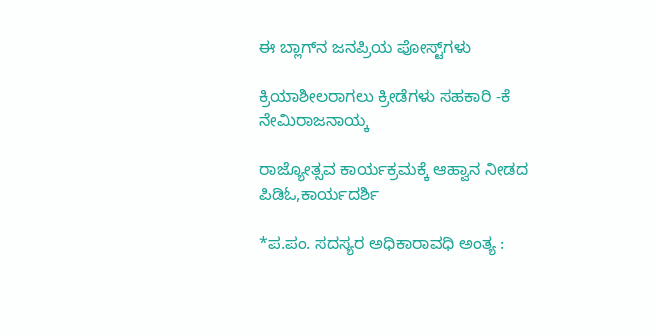ಈ ಬ್ಲಾಗ್‌ನ ಜನಪ್ರಿಯ ಪೋಸ್ಟ್‌ಗಳು

ಕ್ರಿಯಾಶೀಲರಾಗಲು ಕ್ರೀಡೆಗಳು ಸಹಕಾರಿ -ಕೆ ನೇಮಿರಾಜನಾಯ್ಕ

ರಾಜ್ಯೋತ್ಸವ ಕಾರ್ಯಕ್ರಮಕ್ಕೆ ಆಹ್ವಾನ ನೀಡದ ಪಿಡಿಓ,ಕಾರ್ಯದರ್ಶಿ

*ಪ.ಪಂ. ಸದಸ್ಯರ ಅಧಿಕಾರಾವಧಿ ಅಂತ್ಯ :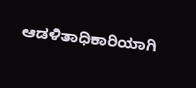ಆಡಳಿತಾಧಿಕಾರಿಯಾಗಿ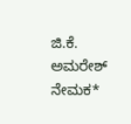ಜಿ.ಕೆ. ಅಮರೇಶ್ ನೇಮಕ*